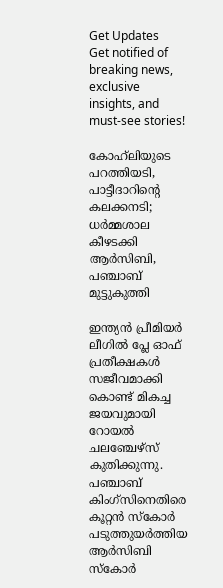Get Updates
Get notified of breaking news, exclusive insights, and must-see stories!

കോഹ്‌ലിയുടെ പറത്തിയടി, പാട്ടീദാറിന്റെ കലക്കനടി; ധർമ്മശാല കീഴടക്കി ആർസിബി, പഞ്ചാബ് മുട്ടുകുത്തി

ഇന്ത്യൻ പ്രീമിയർ ലീഗിൽ പ്ലേ ഓഫ് പ്രതീക്ഷകൾ സജീവമാക്കി കൊണ്ട് മികച്ച ജയവുമായി റോയൽ ചലഞ്ചേഴ്‌സ് കുതിക്കുന്നു. പഞ്ചാബ് കിംഗ്‌സിനെതിരെ കൂറ്റൻ സ്‌കോർ പടുത്തുയർത്തിയ ആർസിബി സ്‌കോർ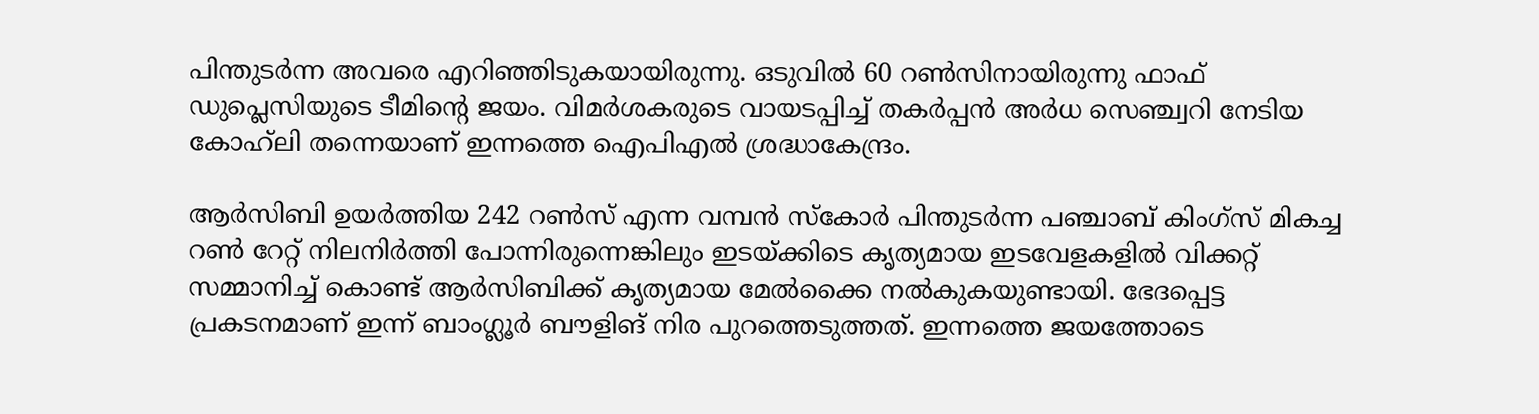പിന്തുടർന്ന അവരെ എറിഞ്ഞിടുകയായിരുന്നു. ഒടുവിൽ 60 റൺസിനായിരുന്നു ഫാഫ് ഡുപ്ലെസിയുടെ ടീമിന്റെ ജയം. വിമർശകരുടെ വായടപ്പിച്ച് തകർപ്പൻ അർധ സെഞ്ച്വറി നേടിയ കോഹ്‌ലി തന്നെയാണ് ഇന്നത്തെ ഐപിഎൽ ശ്രദ്ധാകേന്ദ്രം.

ആർസിബി ഉയർത്തിയ 242 റൺസ് എന്ന വമ്പൻ സ്‌കോർ പിന്തുടർന്ന പഞ്ചാബ് കിംഗ്‌സ് മികച്ച റൺ റേറ്റ് നിലനിർത്തി പോന്നിരുന്നെങ്കിലും ഇടയ്ക്കിടെ കൃത്യമായ ഇടവേളകളിൽ വിക്കറ്റ് സമ്മാനിച്ച് കൊണ്ട് ആർസിബിക്ക് കൃത്യമായ മേൽക്കൈ നൽകുകയുണ്ടായി. ഭേദപ്പെട്ട പ്രകടനമാണ് ഇന്ന് ബാംഗ്ലൂർ ബൗളിങ് നിര പുറത്തെടുത്തത്. ഇന്നത്തെ ജയത്തോടെ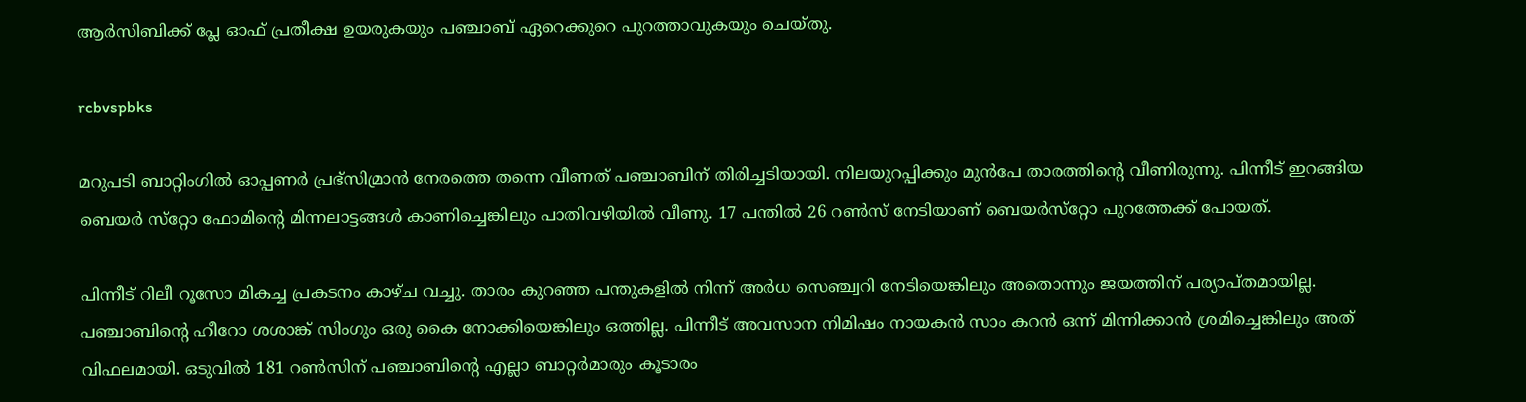ആർസിബിക്ക് പ്ലേ ഓഫ് പ്രതീക്ഷ ഉയരുകയും പഞ്ചാബ് ഏറെക്കുറെ പുറത്താവുകയും ചെയ്‌തു.

rcbvspbks

മറുപടി ബാറ്റിംഗിൽ ഓപ്പണർ പ്രഭ്സിമ്രാൻ നേരത്തെ തന്നെ വീണത് പഞ്ചാബിന് തിരിച്ചടിയായി. നിലയുറപ്പിക്കും മുൻപേ താരത്തിന്റെ വീണിരുന്നു. പിന്നീട് ഇറങ്ങിയ ബെയർ സ്‌റ്റോ ഫോമിന്റെ മിന്നലാട്ടങ്ങൾ കാണിച്ചെങ്കിലും പാതിവഴിയിൽ വീണു. 17 പന്തിൽ 26 റൺസ് നേടിയാണ് ബെയർസ്‌റ്റോ പുറത്തേക്ക് പോയത്.

പിന്നീട് റിലീ റൂസോ മികച്ച പ്രകടനം കാഴ്‌ച വച്ചു. താരം കുറഞ്ഞ പന്തുകളിൽ നിന്ന് അർധ സെഞ്ച്വറി നേടിയെങ്കിലും അതൊന്നും ജയത്തിന് പര്യാപ്‌തമായില്ല. പഞ്ചാബിന്റെ ഹീറോ ശശാങ്ക് സിംഗും ഒരു കൈ നോക്കിയെങ്കിലും ഒത്തില്ല. പിന്നീട് അവസാന നിമിഷം നായകൻ സാം കറൻ ഒന്ന് മിന്നിക്കാൻ ശ്രമിച്ചെങ്കിലും അത് വിഫലമായി. ഒടുവിൽ 181 റൺസിന് പഞ്ചാബിന്റെ എല്ലാ ബാറ്റർമാരും കൂടാരം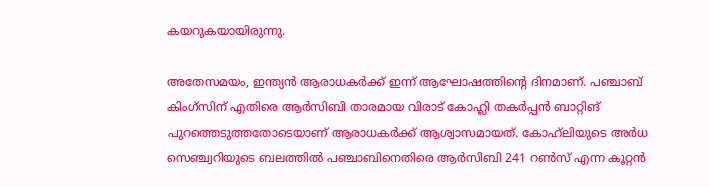കയറുകയായിരുന്നു.

അതേസമയം, ഇന്ത്യൻ ആരാധകർക്ക് ഇന്ന് ആഘോഷത്തിന്റെ ദിനമാണ്. പഞ്ചാബ് കിംഗ്‌സിന് എതിരെ ആർസിബി താരമായ വിരാട് കോഹ്ലി തകർപ്പൻ ബാറ്റിങ് പുറത്തെടുത്തതോടെയാണ് ആരാധകർക്ക് ആശ്വാസമായത്. കോഹ്‌ലിയുടെ അർധ സെഞ്ച്വറിയുടെ ബലത്തിൽ പഞ്ചാബിനെതിരെ ആർസിബി 241 റൺസ് എന്ന കൂറ്റൻ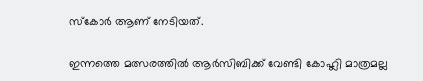സ്‌കോർ ആണ് നേടിയത്.

ഇന്നത്തെ മത്സരത്തിൽ ആർസിബിക്ക് വേണ്ടി കോഹ്ലി മാത്രമല്ല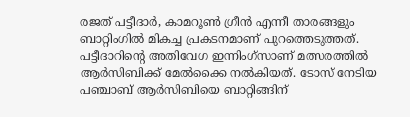രജത് പട്ടീദാർ, കാമറൂൺ ഗ്രീൻ എന്നീ താരങ്ങളും ബാറ്റിംഗിൽ മികച്ച പ്രകടനമാണ് പുറത്തെടുത്തത്. പട്ടീദാറിന്റെ അതിവേഗ ഇന്നിംഗ്‌സാണ് മത്സരത്തിൽ ആർസിബിക്ക് മേൽക്കൈ നൽകിയത്. ടോസ് നേടിയ പഞ്ചാബ് ആർസിബിയെ ബാറ്റിങ്ങിന്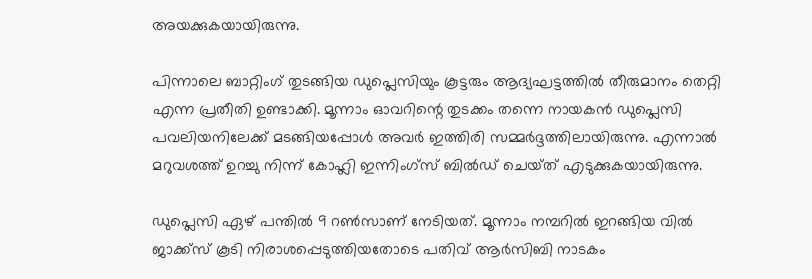അയക്കുകയായിരുന്നു.

പിന്നാലെ ബാറ്റിംഗ് തുടങ്ങിയ ഡുപ്ലെസിയും കൂട്ടരും ആദ്യഘട്ടത്തിൽ തീരുമാനം തെറ്റി എന്ന പ്രതീതി ഉണ്ടാക്കി. മൂന്നാം ഓവറിന്റെ തുടക്കം തന്നെ നായകൻ ഡുപ്ലെസി പവലിയനിലേക്ക് മടങ്ങിയപ്പോൾ അവർ ഇത്തിരി സമ്മർദ്ദത്തിലായിരുന്നു. എന്നാൽ മറുവശത്ത് ഉറച്ചു നിന്ന് കോഹ്ലി ഇന്നിംഗ്‌സ് ബിൽഡ് ചെയ്‌ത്‌ എടുക്കുകയായിരുന്നു.

ഡുപ്ലെസി ഏഴ് പന്തിൽ 9 റൺസാണ് നേടിയത്. മൂന്നാം നമ്പറിൽ ഇറങ്ങിയ വിൽ ജാക്ക്‌സ് കൂടി നിരാശപ്പെടുത്തിയതോടെ പതിവ് ആർസിബി നാടകം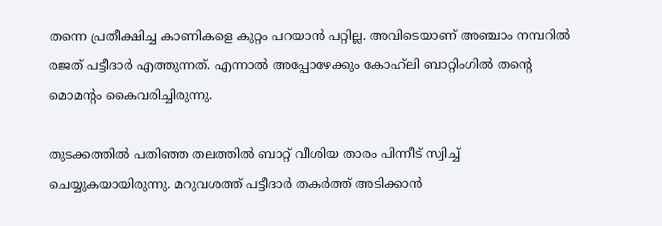തന്നെ പ്രതീക്ഷിച്ച കാണികളെ കുറ്റം പറയാൻ പറ്റില്ല. അവിടെയാണ് അഞ്ചാം നമ്പറിൽ രജത് പട്ടീദാർ എത്തുന്നത്. എന്നാൽ അപ്പോഴേക്കും കോഹ്‌ലി ബാറ്റിംഗിൽ തന്റെ മൊമന്റം കൈവരിച്ചിരുന്നു.

തുടക്കത്തിൽ പതിഞ്ഞ തലത്തിൽ ബാറ്റ് വീശിയ താരം പിന്നീട് സ്വിച്ച് ചെയ്യുകയായിരുന്നു. മറുവശത്ത് പട്ടീദാർ തകർത്ത് അടിക്കാൻ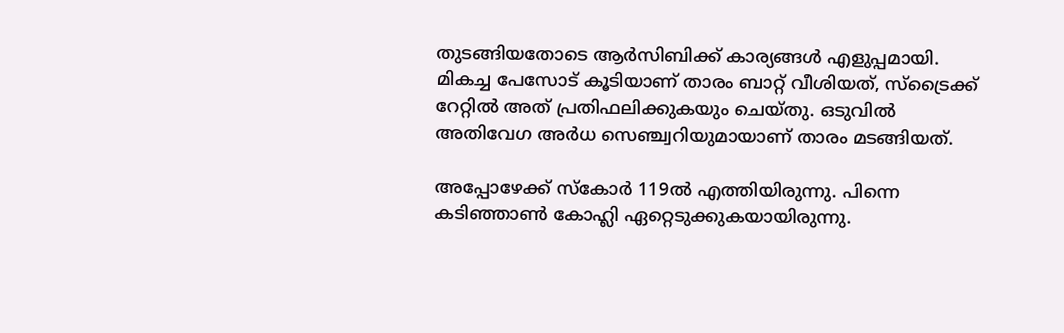തുടങ്ങിയതോടെ ആർസിബിക്ക് കാര്യങ്ങൾ എളുപ്പമായി. മികച്ച പേസോട് കൂടിയാണ് താരം ബാറ്റ് വീശിയത്, സ്ട്രൈക്ക് റേറ്റിൽ അത് പ്രതിഫലിക്കുകയും ചെയ്‌തു. ഒടുവിൽ അതിവേഗ അർധ സെഞ്ച്വറിയുമായാണ് താരം മടങ്ങിയത്.

അപ്പോഴേക്ക് സ്‌കോർ 119ൽ എത്തിയിരുന്നു. പിന്നെ കടിഞ്ഞാൺ കോഹ്ലി ഏറ്റെടുക്കുകയായിരുന്നു.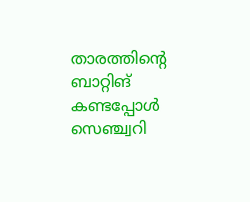താരത്തിന്റെ ബാറ്റിങ് കണ്ടപ്പോൾ സെഞ്ച്വറി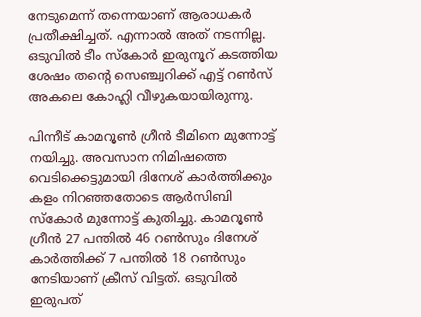നേടുമെന്ന് തന്നെയാണ് ആരാധകർ പ്രതീക്ഷിച്ചത്. എന്നാൽ അത് നടന്നില്ല. ഒടുവിൽ ടീം സ്‌കോർ ഇരുനൂറ് കടത്തിയ ശേഷം തന്റെ സെഞ്ച്വറിക്ക് എട്ട് റൺസ് അകലെ കോഹ്ലി വീഴുകയായിരുന്നു.

പിന്നീട് കാമറൂൺ ഗ്രീൻ ടീമിനെ മുന്നോട്ട് നയിച്ചു. അവസാന നിമിഷത്തെ വെടിക്കെട്ടുമായി ദിനേശ് കാർത്തിക്കും കളം നിറഞ്ഞതോടെ ആർസിബി സ്‌കോർ മുന്നോട്ട് കുതിച്ചു. കാമറൂൺ ഗ്രീൻ 27 പന്തിൽ 46 റൺസും ദിനേശ് കാർത്തിക്ക് 7 പന്തിൽ 18 റൺസും നേടിയാണ് ക്രീസ് വിട്ടത്. ഒടുവിൽ ഇരുപത്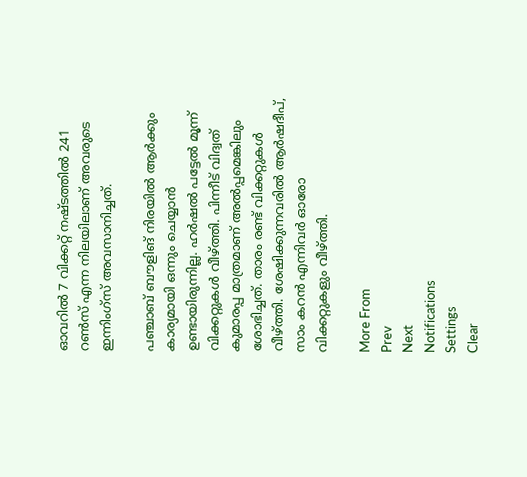ഓവറിൽ 7 വിക്കറ്റ് നഷ്‌ടത്തിൽ 241 റൺസ് എന്ന നിലയിലാണ് അവരുടെ ഇന്നിംഗ്‌സ് അവസാനിച്ചത്.

പഞ്ചാബ് ബൗളിങ് നിരയിൽ ആർക്കും കാര്യമായി ഒന്നും ചെയ്യാൻ ഉണ്ടായിരുന്നില്ല. ഹർഷൽ പട്ടേൽ മൂന്ന് വിക്കറ്റുകൾ വീഴ്ത്തി. പിന്നീട് വിദ്വത് കുമാരപ്പ മാത്രമാണ് അൽപ്പമെങ്കിലും ശോഭിച്ചത്. താരം രണ്ട് വിക്കറ്റുകൾ വീഴ്ത്തി. ശേഷിക്കുന്നവരിൽ ആർഷദീപ്, സാം കറൻ എന്നിവർ ഓരോ വിക്കറ്റുകളും വീഴ്ത്തി.

More From
Prev
Next
Notifications
Settings
Clear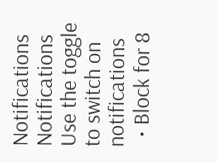Notifications
Notifications
Use the toggle to switch on notifications
  • Block for 8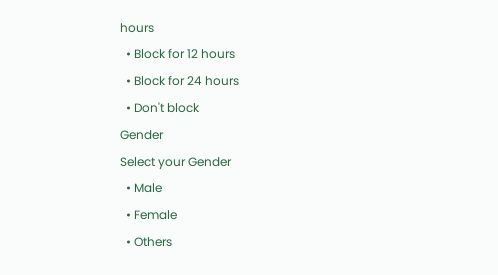hours
  • Block for 12 hours
  • Block for 24 hours
  • Don't block
Gender
Select your Gender
  • Male
  • Female
  • Others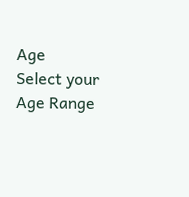Age
Select your Age Range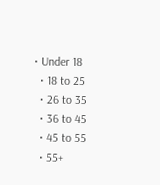• Under 18
  • 18 to 25
  • 26 to 35
  • 36 to 45
  • 45 to 55
  • 55+